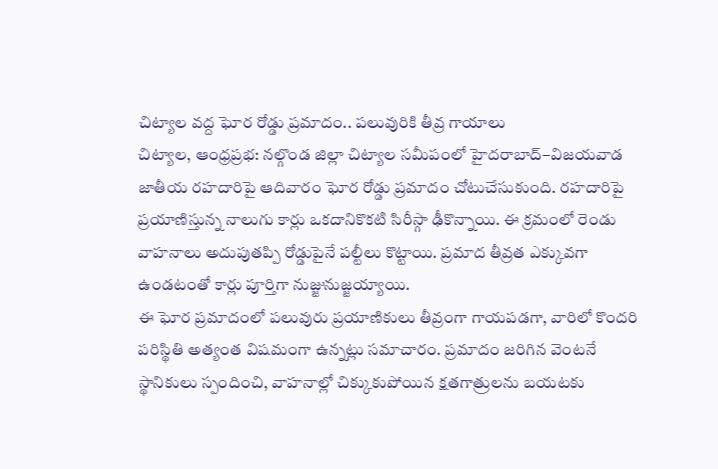చిట్యాల వద్ద ఘోర రోడ్డు ప్రమాదం.. పలువురికి తీవ్ర గాయాలు
చిట్యాల, ఆంధ్రప్రభ: నల్గొండ జిల్లా చిట్యాల సమీపంలో హైదరాబాద్–విజయవాడ జాతీయ రహదారిపై ఆదివారం ఘోర రోడ్డు ప్రమాదం చోటుచేసుకుంది. రహదారిపై ప్రయాణిస్తున్న నాలుగు కార్లు ఒకదానికొకటి సిరీస్గా ఢీకొన్నాయి. ఈ క్రమంలో రెండు వాహనాలు అదుపుతప్పి రోడ్డుపైనే పల్టీలు కొట్టాయి. ప్రమాద తీవ్రత ఎక్కువగా ఉండటంతో కార్లు పూర్తిగా నుజ్జునుజ్జయ్యాయి.
ఈ ఘోర ప్రమాదంలో పలువురు ప్రయాణికులు తీవ్రంగా గాయపడగా, వారిలో కొందరి పరిస్థితి అత్యంత విషమంగా ఉన్నట్లు సమాచారం. ప్రమాదం జరిగిన వెంటనే స్థానికులు స్పందించి, వాహనాల్లో చిక్కుకుపోయిన క్షతగాత్రులను బయటకు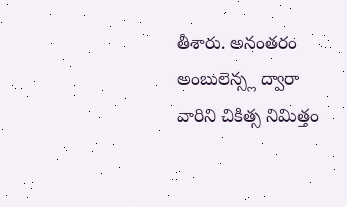తీశారు. అనంతరం అంబులెన్స్ల ద్వారా వారిని చికిత్స నిమిత్తం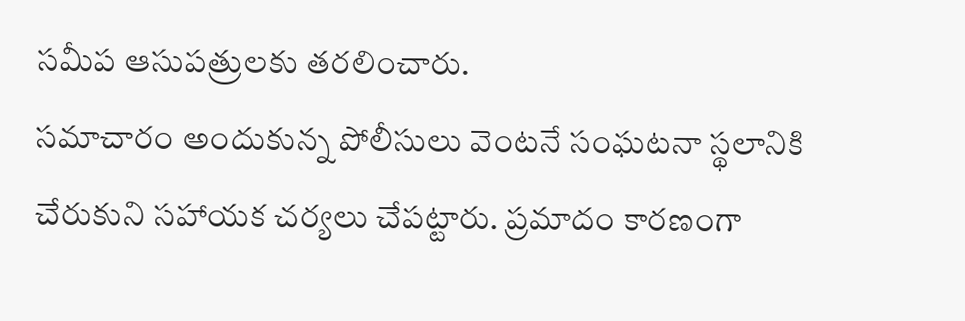సమీప ఆసుపత్రులకు తరలించారు.
సమాచారం అందుకున్న పోలీసులు వెంటనే సంఘటనా స్థలానికి చేరుకుని సహాయక చర్యలు చేపట్టారు. ప్రమాదం కారణంగా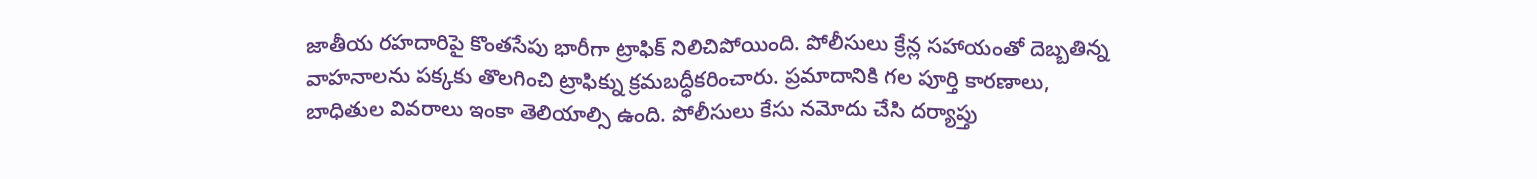జాతీయ రహదారిపై కొంతసేపు భారీగా ట్రాఫిక్ నిలిచిపోయింది. పోలీసులు క్రేన్ల సహాయంతో దెబ్బతిన్న వాహనాలను పక్కకు తొలగించి ట్రాఫిక్ను క్రమబద్ధీకరించారు. ప్రమాదానికి గల పూర్తి కారణాలు, బాధితుల వివరాలు ఇంకా తెలియాల్సి ఉంది. పోలీసులు కేసు నమోదు చేసి దర్యాప్తు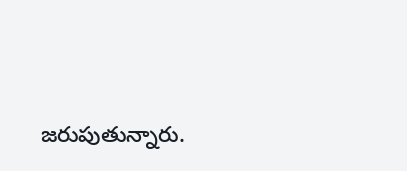జరుపుతున్నారు.